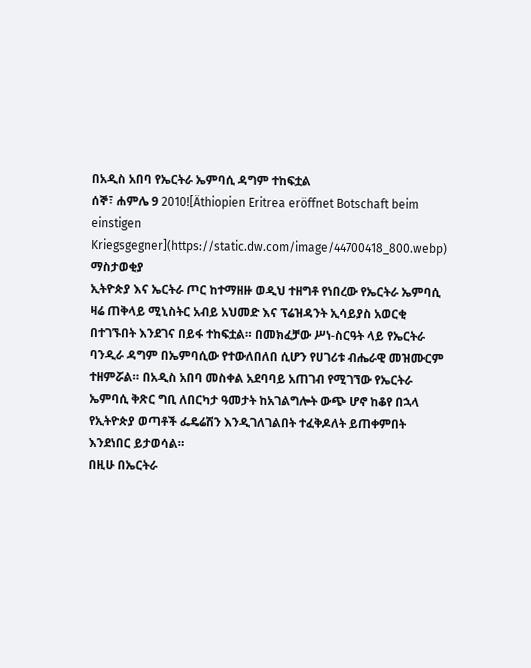በአዲስ አበባ የኤርትራ ኤምባሲ ዳግም ተከፍቷል
ሰኞ፣ ሐምሌ 9 2010![Äthiopien Eritrea eröffnet Botschaft beim einstigen Kriegsgegner](https://static.dw.com/image/44700418_800.webp)
ማስታወቂያ
ኢትዮጵያ እና ኤርትራ ጦር ከተማዘዙ ወዲህ ተዘግቶ የነበረው የኤርትራ ኤምባሲ ዛሬ ጠቅላይ ሚኒስትር አብይ አህመድ እና ፕሬዝዳንት ኢሳይያስ አወርቂ በተገኙበት እንደገና በይፋ ተከፍቷል። በመክፈቻው ሥነ-ስርዓት ላይ የኤርትራ ባንዲራ ዳግም በኤምባሲው የተውለበለበ ሲሆን የሀገሪቱ ብሔራዊ መዝሙርም ተዘምሯል። በአዲስ አበባ መስቀል አደባባይ አጠገብ የሚገኘው የኤርትራ ኤምባሲ ቅጽር ግቢ ለበርካታ ዓመታት ከአገልግሎት ውጭ ሆኖ ከቆየ በኋላ የኢትዮጵያ ወጣቶች ፌዴሬሽን እንዲገለገልበት ተፈቅዶለት ይጠቀምበት እንደነበር ይታወሳል።
በዚሁ በኤርትራ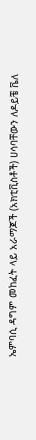ኤምባሲ ዳግም መከፈት ላይ አራማጆች (አክቲቪስቶች) ሀሳባቸውን ለዶይቼ ቬለ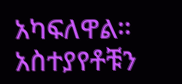አካፍለዋል። አስተያየቶቹን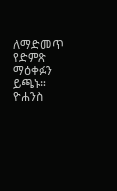ለማድመጥ የድምጽ ማዕቀፉን ይጫኑ።
ዮሐንስ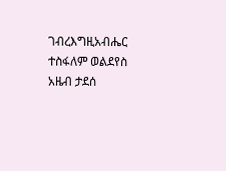ገብረእግዚአብሔር
ተስፋለም ወልደየስ
አዜብ ታደሰ